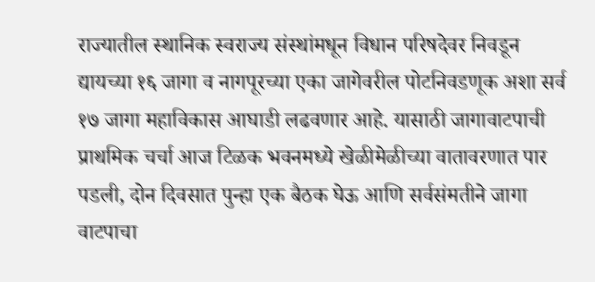राज्यातील स्थानिक स्वराज्य संस्थांमधून विधान परिषदेवर निवडून द्यायच्या १६ जागा व नागपूरच्या एका जागेवरील पोटनिवडणूक अशा सर्व १७ जागा महाविकास आघाडी लढवणार आहे. यासाठी जागावाटपाची प्राथमिक चर्चा आज टिळक भवनमध्ये खेळीमेळीच्या वातावरणात पार पडली, दोन दिवसात पुन्हा एक बैठक घेऊ आणि सर्वसंमतीने जागा वाटपाचा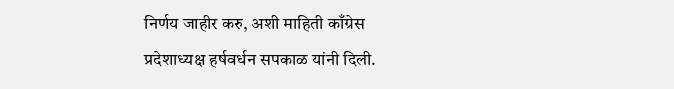निर्णय जाहीर करु, अशी माहिती काँग्रेस प्रदेशाध्यक्ष हर्षवर्धन सपकाळ यांनी दिली.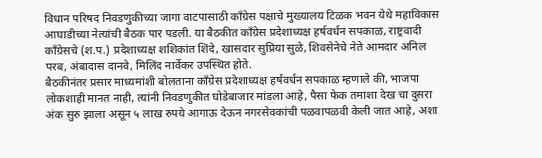विधान परिषद निवडणुकीच्या जागा वाटपासाठी काँग्रेस पक्षाचे मुख्यालय टिळक भवन येथे महाविकास आघाडीच्या नेत्यांची बैठक पार पडली. या बैठकीत काँग्रेस प्रदेशाध्यक्ष हर्षवर्धन सपकाळ, राष्ट्रवादी काँग्रेसचे (श.प.) प्रदेशाध्यक्ष शशिकांत शिंदे, खासदार सुप्रिया सुळे, शिवसेनेचे नेते आमदार अनिल परब, अंबादास दानवे, मिलिंद नार्वेकर उपस्थित होते.
बैठकीनंतर प्रसार माध्यमांशी बोलताना काँग्रेस प्रदेशाध्यक्ष हर्षवर्धन सपकाळ म्हणाले की, भाजपा लोकशाही मानत नाही, त्यांनी निवडणुकीत घोडेबाजार मांडला आहे, पैसा फेक तमाशा देख चा दुसरा अंक सुरु झाला असून ५ लाख रुपये आगाऊ देऊन नगरसेवकांची पळवापळवी केली जात आहे, अशा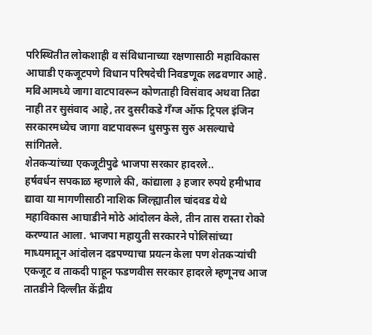परिस्थितीत लोकशाही व संविधानाच्या रक्षणासाठी महाविकास आघाडी एकजूटपणे विधान परिषदेची निवडणूक लढवणार आहे. मविआमध्ये जागा वाटपावरून कोणताही विसंवाद अथवा तिढा नाही तर सुसंवाद आहे, तर दुसरीकडे गँग्ज ऑफ ट्रिपल इंजिन सरकारमध्येच जागा वाटपावरून धुसफुस सुरु असल्याचे सांगितले.
शेतकऱ्यांच्या एकजूटीपुढे भाजपा सरकार हादरले..
हर्षवर्धन सपकाळ म्हणाले की, कांद्याला ३ हजार रुपये हमीभाव द्यावा या मागणीसाठी नाशिक जिल्ह्यातील चांदवड येथे महाविकास आघाडीने मोठे आंदोलन केले, तीन तास रास्ता रोको करण्यात आला. भाजपा महायुती सरकारने पोलिसांच्या माध्यमातून आंदोलन दडपण्याचा प्रयत्न केला पण शेतकऱ्यांची एकजूट व ताकदी पाहून फडणवीस सरकार हादरले म्हणूनच आज तातडीने दिल्लीत केंद्रीय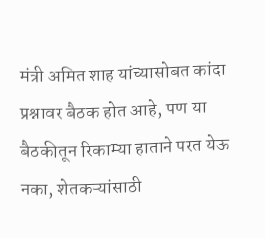मंत्री अमित शाह यांच्यासोबत कांदा प्रश्नावर बैठक होत आहे, पण या बैठकीतून रिकाम्या हाताने परत येऊ नका, शेतकऱ्यांसाठी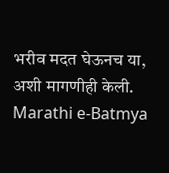भरीव मदत घेऊनच या, अशी मागणीही केली.
Marathi e-Batmya